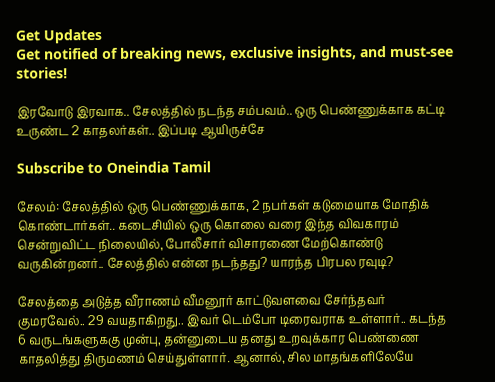Get Updates
Get notified of breaking news, exclusive insights, and must-see stories!

இரவோடு இரவாக.. சேலத்தில் நடந்த சம்பவம்.. ஒரு பெண்ணுக்காக கட்டி உருண்ட 2 காதலர்கள்.. இப்படி ஆயிருச்சே

Subscribe to Oneindia Tamil

சேலம்: சேலத்தில் ஒரு பெண்ணுக்காக, 2 நபர்கள் கடுமையாக மோதிக் கொண்டார்கள்.. கடைசியில் ஒரு கொலை வரை இந்த விவகாரம் சென்றுவிட்ட நிலையில், போலீசார் விசாரணை மேற்கொண்டு வருகின்றனர்.. சேலத்தில் என்ன நடந்தது? யாரந்த பிரபல ரவுடி?

சேலத்தை அடுத்த வீராணம் வீமனூர் காட்டுவளவை சேர்ந்தவர் குமரவேல்.. 29 வயதாகிறது.. இவர் டெம்போ டிரைவராக உள்ளார்.. கடந்த 6 வருடங்களுககு முன்பு, தன்னுடைய தனது உறவுக்கார பெண்ணை காதலித்து திருமணம் செய்துள்ளார். ஆனால், சில மாதங்களிலேயே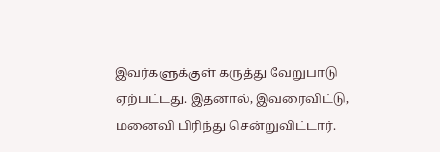இவர்களுக்குள் கருத்து வேறுபாடு ஏற்பட்டது. இதனால், இவரைவிட்டு, மனைவி பிரிந்து சென்றுவிட்டார்.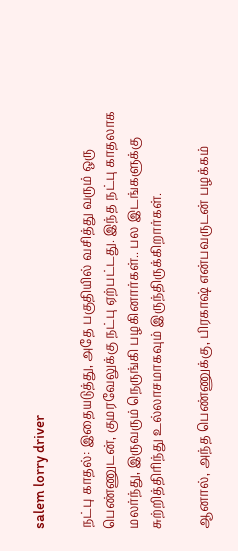salem lorry driver

நட்பு காதல்: இதையடுத்து, அதே பகுதியில் வசித்து வரும் ஒரு பெண்ணுடன், குமரவேலுக்கு நட்பு ஏற்பட்டது. இந்த நட்பு காதலாக மலர்ந்து, இருவரும் நெருங்கி பழகினார்கள்.. பல இடங்களுக்கு சுற்றித்திரிந்து உல்லாசமாகவும் இருந்திருக்கிறார்கள்.

ஆனால், அந்த பெண்ணுக்கு, பிரகாஷ் என்பவருடன் பழக்கம்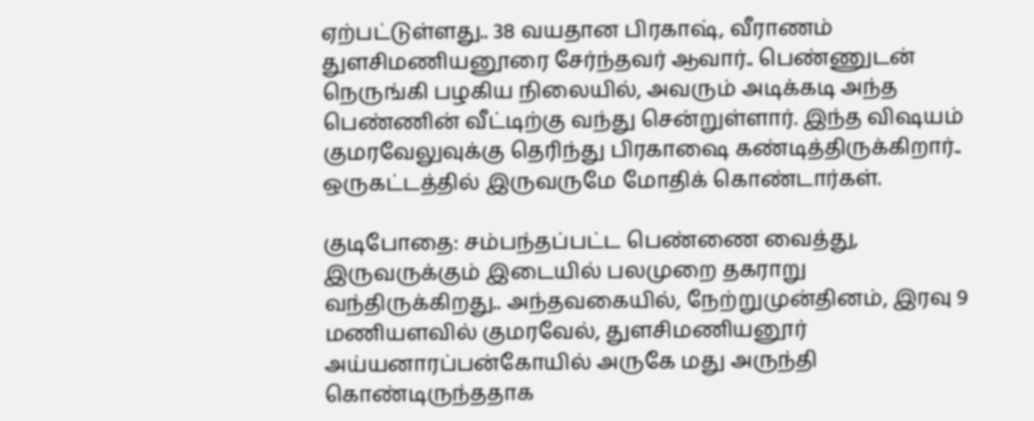ஏற்பட்டுள்ளது.. 38 வயதான பிரகாஷ், வீராணம் துளசிமணியனூரை சேர்ந்தவர் ஆவார்.. பெண்ணுடன் நெருங்கி பழகிய நிலையில், அவரும் அடிக்கடி அந்த பெண்ணின் வீட்டிற்கு வந்து சென்றுள்ளார். இந்த விஷயம் குமரவேலுவுக்கு தெரிந்து பிரகாஷை கண்டித்திருக்கிறார்.. ஒருகட்டத்தில் இருவருமே மோதிக் கொண்டார்கள்.

குடிபோதை: சம்பந்தப்பட்ட பெண்ணை வைத்து, இருவருக்கும் இடையில் பலமுறை தகராறு வந்திருக்கிறது.. அந்தவகையில், நேற்றுமுன்தினம், இரவு 9 மணியளவில் குமரவேல், துளசிமணியனூர் அய்யனாரப்பன்கோயில் அருகே மது அருந்தி கொண்டிருந்ததாக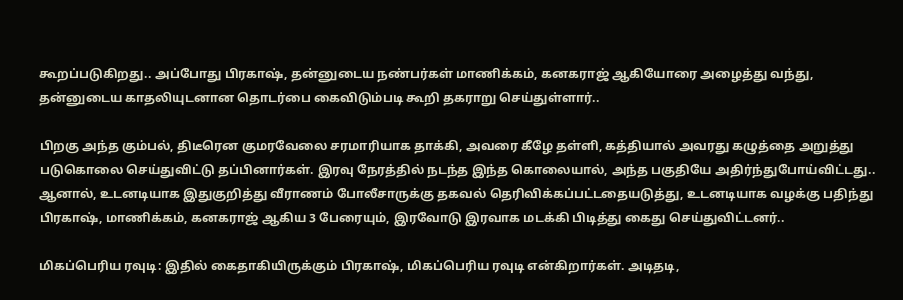கூறப்படுகிறது.. அப்போது பிரகாஷ், தன்னுடைய நண்பர்கள் மாணிக்கம், கனகராஜ் ஆகியோரை அழைத்து வந்து, தன்னுடைய காதலியுடனான தொடர்பை கைவிடும்படி கூறி தகராறு செய்துள்ளார்..

பிறகு அந்த கும்பல், திடீரென குமரவேலை சரமாரியாக தாக்கி, அவரை கீழே தள்ளி, கத்தியால் அவரது கழுத்தை அறுத்து படுகொலை செய்துவிட்டு தப்பினார்கள். இரவு நேரத்தில் நடந்த இந்த கொலையால், அந்த பகுதியே அதிர்ந்துபோய்விட்டது.. ஆனால், உடனடியாக இதுகுறித்து வீராணம் போலீசாருக்கு தகவல் தெரிவிக்கப்பட்டதையடுத்து, உடனடியாக வழக்கு பதிந்து பிரகாஷ், மாணிக்கம், கனகராஜ் ஆகிய 3 பேரையும், இரவோடு இரவாக மடக்கி பிடித்து கைது செய்துவிட்டனர்..

மிகப்பெரிய ரவுடி: இதில் கைதாகியிருக்கும் பிரகாஷ், மிகப்பெரிய ரவுடி என்கிறார்கள். அடிதடி,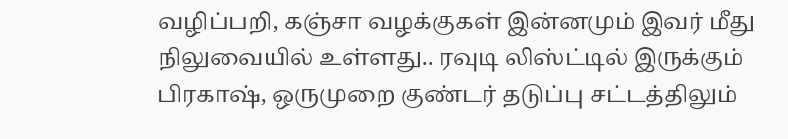வழிப்பறி, கஞ்சா வழக்குகள் இன்னமும் இவர் மீது நிலுவையில் உள்ளது.. ரவுடி லிஸ்ட்டில் இருக்கும் பிரகாஷ், ஒருமுறை குண்டர் தடுப்பு சட்டத்திலும்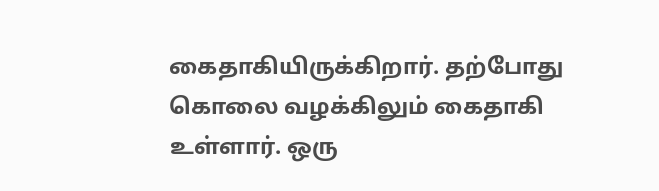கைதாகியிருக்கிறார். தற்போது கொலை வழக்கிலும் கைதாகி உள்ளார். ஒரு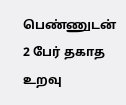பெண்ணுடன் 2 பேர் தகாத உறவு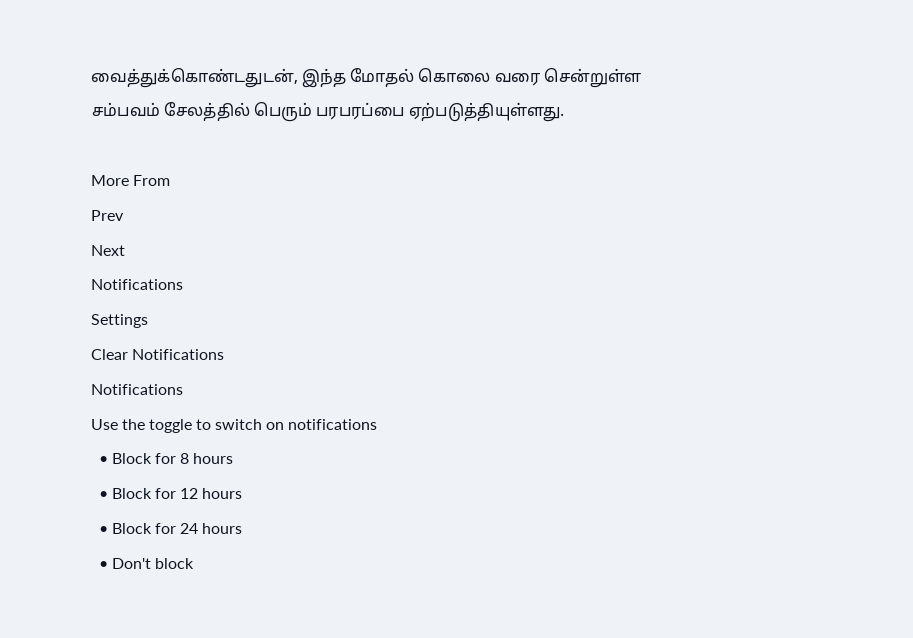வைத்துக்கொண்டதுடன், இந்த மோதல் கொலை வரை சென்றுள்ள சம்பவம் சேலத்தில் பெரும் பரபரப்பை ஏற்படுத்தியுள்ளது.

More From
Prev
Next
Notifications
Settings
Clear Notifications
Notifications
Use the toggle to switch on notifications
  • Block for 8 hours
  • Block for 12 hours
  • Block for 24 hours
  • Don't block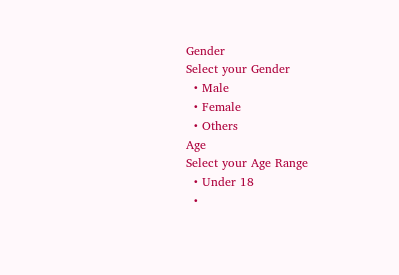Gender
Select your Gender
  • Male
  • Female
  • Others
Age
Select your Age Range
  • Under 18
  •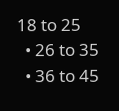18 to 25
  • 26 to 35
  • 36 to 45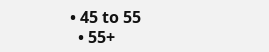• 45 to 55
  • 55+